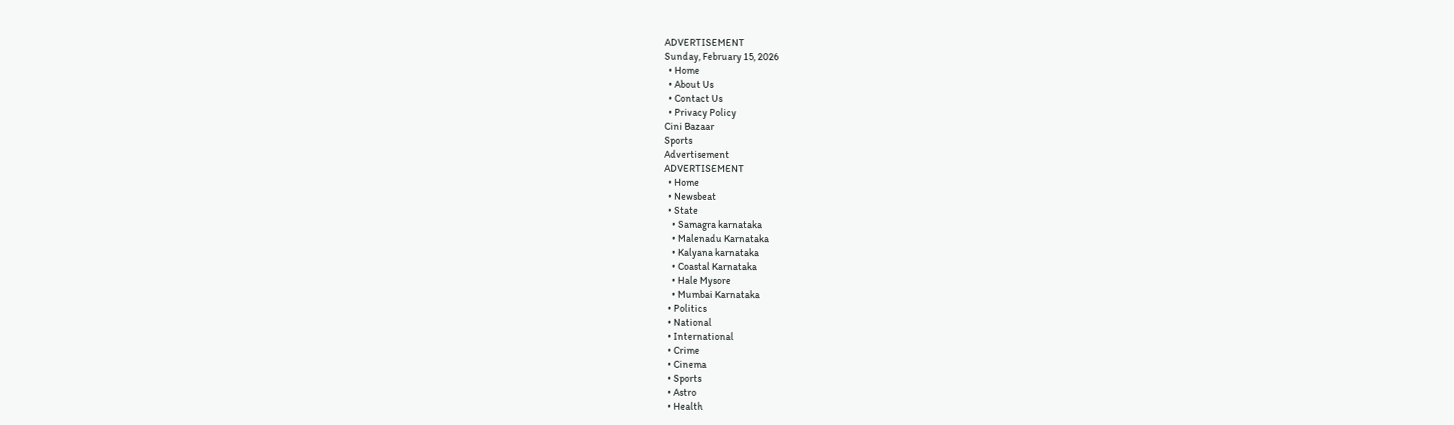ADVERTISEMENT
Sunday, February 15, 2026
  • Home
  • About Us
  • Contact Us
  • Privacy Policy
Cini Bazaar
Sports
Advertisement
ADVERTISEMENT
  • Home
  • Newsbeat
  • State
    • Samagra karnataka
    • Malenadu Karnataka
    • Kalyana karnataka
    • Coastal Karnataka
    • Hale Mysore
    • Mumbai Karnataka
  • Politics
  • National
  • International
  • Crime
  • Cinema
  • Sports
  • Astro
  • Health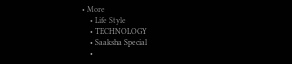• More
    • Life Style
    • TECHNOLOGY
    • Saaksha Special
    •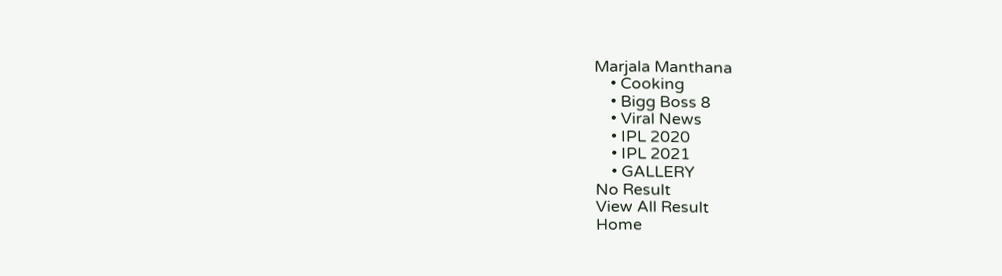Marjala Manthana
    • Cooking
    • Bigg Boss 8
    • Viral News
    • IPL 2020
    • IPL 2021
    • GALLERY
No Result
View All Result
Home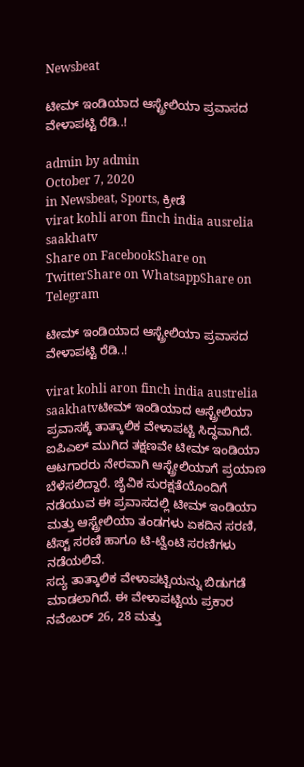Newsbeat

ಟೀಮ್ ಇಂಡಿಯಾದ ಆಸ್ಟ್ರೇಲಿಯಾ ಪ್ರವಾಸದ ವೇಳಾಪಟ್ಟಿ ರೆಡಿ..!

admin by admin
October 7, 2020
in Newsbeat, Sports, ಕ್ರೀಡೆ
virat kohli aron finch india ausrelia saakhatv
Share on FacebookShare on TwitterShare on WhatsappShare on Telegram

ಟೀಮ್ ಇಂಡಿಯಾದ ಆಸ್ಟ್ರೇಲಿಯಾ ಪ್ರವಾಸದ ವೇಳಾಪಟ್ಟಿ ರೆಡಿ..!

virat kohli aron finch india austrelia saakhatvಟೀಮ್ ಇಂಡಿಯಾದ ಆಸ್ಟ್ರೇಲಿಯಾ ಪ್ರವಾಸಕ್ಕೆ ತಾತ್ಕಾಲಿಕ ವೇಳಾಪಟ್ಟಿ ಸಿದ್ಧವಾಗಿದೆ. ಐಪಿಎಲ್ ಮುಗಿದ ತಕ್ಷಣವೇ ಟೀಮ್ ಇಂಡಿಯಾ ಆಟಗಾರರು ನೇರವಾಗಿ ಆಸ್ಟ್ರೇಲಿಯಾಗೆ ಪ್ರಯಾಣ ಬೆಳೆಸಲಿದ್ದಾರೆ. ಜೈವಿಕ ಸುರಕ್ಷತೆಯೊಂದಿಗೆ ನಡೆಯುವ ಈ ಪ್ರವಾಸದಲ್ಲಿ ಟೀಮ್ ಇಂಡಿಯಾ ಮತ್ತು ಆಸ್ಟ್ರೇಲಿಯಾ ತಂಡಗಳು ಏಕದಿನ ಸರಣಿ, ಟೆಸ್ಟ್ ಸರಣಿ ಹಾಗೂ ಟಿ-ಟ್ವೆಂಟಿ ಸರಣಿಗಳು ನಡೆಯಲಿವೆ.
ಸದ್ಯ ತಾತ್ಕಾಲಿಕ ವೇಳಾಪಟ್ಟಿಯನ್ನು ಬಿಡುಗಡೆ ಮಾಡಲಾಗಿದೆ. ಈ ವೇಳಾಪಟ್ಟಿಯ ಪ್ರಕಾರ ನವೆಂಬರ್ 26, 28 ಮತ್ತು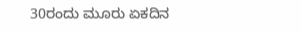30ರಂದು ಮೂರು ಏಕದಿನ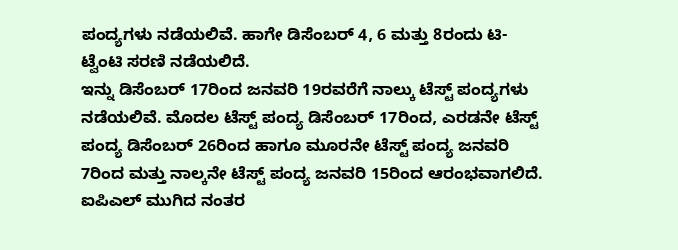ಪಂದ್ಯಗಳು ನಡೆಯಲಿವೆ. ಹಾಗೇ ಡಿಸೆಂಬರ್ 4, 6 ಮತ್ತು 8ರಂದು ಟಿ-ಟ್ವೆಂಟಿ ಸರಣಿ ನಡೆಯಲಿದೆ.
ಇನ್ನು ಡಿಸೆಂಬರ್ 17ರಿಂದ ಜನವರಿ 19ರವರೆಗೆ ನಾಲ್ಕು ಟೆಸ್ಟ್ ಪಂದ್ಯಗಳು ನಡೆಯಲಿವೆ. ಮೊದಲ ಟೆಸ್ಟ್ ಪಂದ್ಯ ಡಿಸೆಂಬರ್ 17ರಿಂದ, ಎರಡನೇ ಟೆಸ್ಟ್ ಪಂದ್ಯ ಡಿಸೆಂಬರ್ 26ರಿಂದ ಹಾಗೂ ಮೂರನೇ ಟೆಸ್ಟ್ ಪಂದ್ಯ ಜನವರಿ 7ರಿಂದ ಮತ್ತು ನಾಲ್ಕನೇ ಟೆಸ್ಟ್ ಪಂದ್ಯ ಜನವರಿ 15ರಿಂದ ಆರಂಭವಾಗಲಿದೆ.
ಐಪಿಎಲ್ ಮುಗಿದ ನಂತರ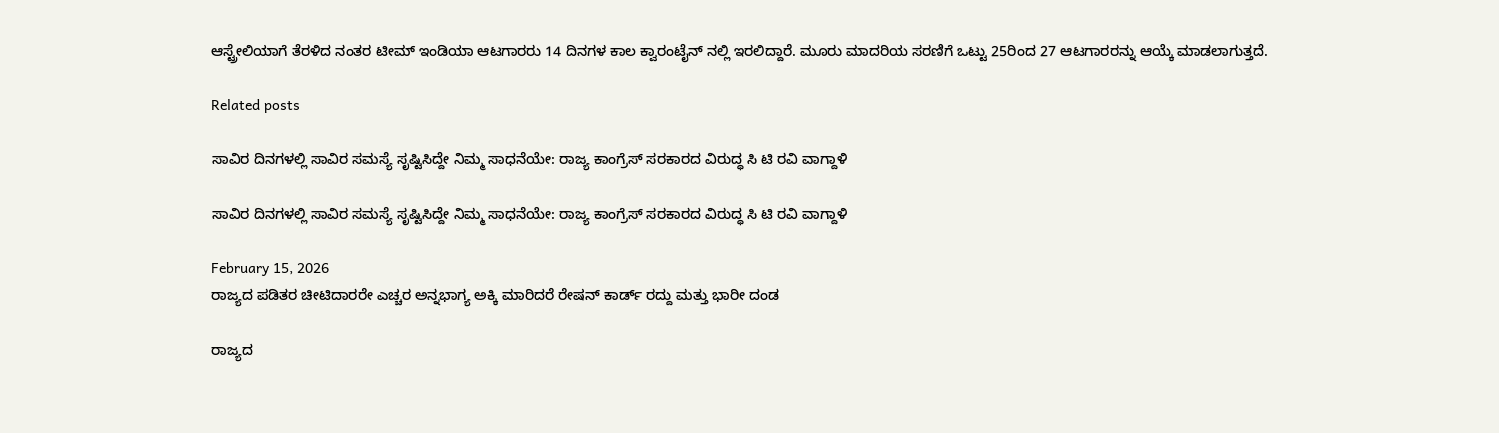ಆಸ್ಟ್ರೇಲಿಯಾಗೆ ತೆರಳಿದ ನಂತರ ಟೀಮ್ ಇಂಡಿಯಾ ಆಟಗಾರರು 14 ದಿನಗಳ ಕಾಲ ಕ್ವಾರಂಟೈನ್ ನಲ್ಲಿ ಇರಲಿದ್ದಾರೆ. ಮೂರು ಮಾದರಿಯ ಸರಣಿಗೆ ಒಟ್ಟು 25ರಿಂದ 27 ಆಟಗಾರರನ್ನು ಆಯ್ಕೆ ಮಾಡಲಾಗುತ್ತದೆ.

Related posts

ಸಾವಿರ ದಿನಗಳಲ್ಲಿ ಸಾವಿರ ಸಮಸ್ಯೆ ಸೃಷ್ಟಿಸಿದ್ದೇ ನಿಮ್ಮ ಸಾಧನೆಯೇ: ರಾಜ್ಯ ಕಾಂಗ್ರೆಸ್ ಸರಕಾರದ ವಿರುದ್ಧ ಸಿ ಟಿ ರವಿ ವಾಗ್ದಾಳಿ

ಸಾವಿರ ದಿನಗಳಲ್ಲಿ ಸಾವಿರ ಸಮಸ್ಯೆ ಸೃಷ್ಟಿಸಿದ್ದೇ ನಿಮ್ಮ ಸಾಧನೆಯೇ: ರಾಜ್ಯ ಕಾಂಗ್ರೆಸ್ ಸರಕಾರದ ವಿರುದ್ಧ ಸಿ ಟಿ ರವಿ ವಾಗ್ದಾಳಿ

February 15, 2026
ರಾಜ್ಯದ ಪಡಿತರ ಚೀಟಿದಾರರೇ ಎಚ್ಚರ ಅನ್ನಭಾಗ್ಯ ಅಕ್ಕಿ ಮಾರಿದರೆ ರೇಷನ್ ಕಾರ್ಡ್ ರದ್ದು ಮತ್ತು ಭಾರೀ ದಂಡ

ರಾಜ್ಯದ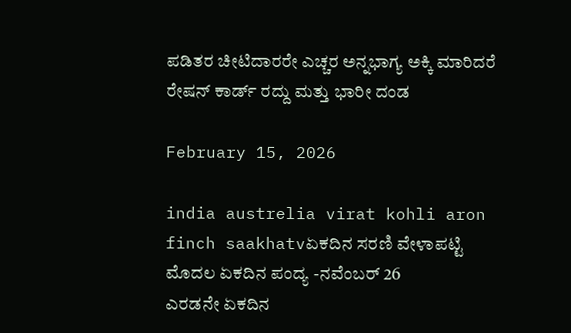ಪಡಿತರ ಚೀಟಿದಾರರೇ ಎಚ್ಚರ ಅನ್ನಭಾಗ್ಯ ಅಕ್ಕಿ ಮಾರಿದರೆ ರೇಷನ್ ಕಾರ್ಡ್ ರದ್ದು ಮತ್ತು ಭಾರೀ ದಂಡ

February 15, 2026

india austrelia virat kohli aron finch saakhatvಏಕದಿನ ಸರಣಿ ವೇಳಾಪಟ್ಟಿ
ಮೊದಲ ಏಕದಿನ ಪಂದ್ಯ -ನವೆಂಬರ್ 26
ಎರಡನೇ ಏಕದಿನ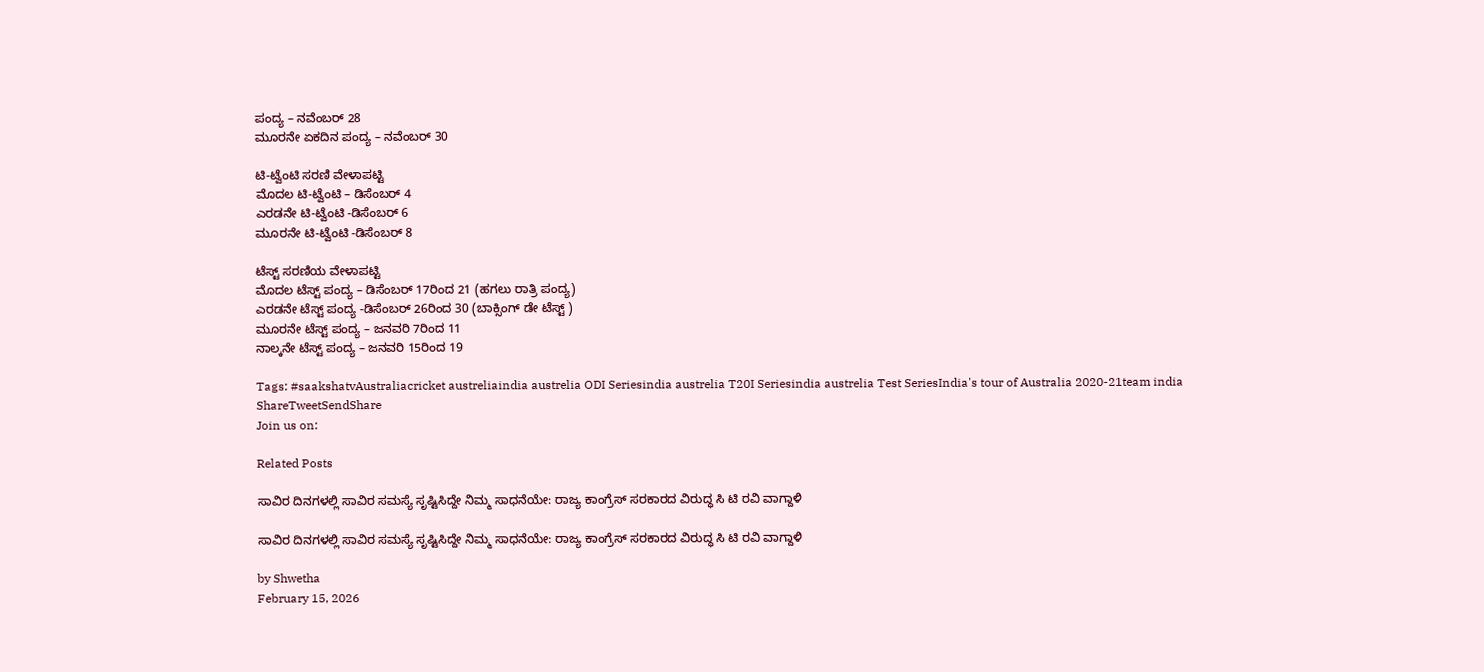ಪಂದ್ಯ – ನವೆಂಬರ್ 28
ಮೂರನೇ ಏಕದಿನ ಪಂದ್ಯ – ನವೆಂಬರ್ 30

ಟಿ-ಟ್ವೆಂಟಿ ಸರಣಿ ವೇಳಾಪಟ್ಟಿ
ಮೊದಲ ಟಿ-ಟ್ವೆಂಟಿ – ಡಿಸೆಂಬರ್ 4
ಎರಡನೇ ಟಿ-ಟ್ವೆಂಟಿ -ಡಿಸೆಂಬರ್ 6
ಮೂರನೇ ಟಿ-ಟ್ವೆಂಟಿ -ಡಿಸೆಂಬರ್ 8

ಟೆಸ್ಟ್ ಸರಣಿಯ ವೇಳಾಪಟ್ಟಿ
ಮೊದಲ ಟೆಸ್ಟ್ ಪಂದ್ಯ – ಡಿಸೆಂಬರ್ 17ರಿಂದ 21 (ಹಗಲು ರಾತ್ರಿ ಪಂದ್ಯ)
ಎರಡನೇ ಟೆಸ್ಟ್ ಪಂದ್ಯ -ಡಿಸೆಂಬರ್ 26ರಿಂದ 30 (ಬಾಕ್ಸಿಂಗ್ ಡೇ ಟೆಸ್ಟ್ )
ಮೂರನೇ ಟೆಸ್ಟ್ ಪಂದ್ಯ – ಜನವರಿ 7ರಿಂದ 11
ನಾಲ್ಕನೇ ಟೆಸ್ಟ್ ಪಂದ್ಯ – ಜನವರಿ 15ರಿಂದ 19

Tags: #saakshatvAustraliacricket austreliaindia austrelia ODI Seriesindia austrelia T20I Seriesindia austrelia Test SeriesIndia's tour of Australia 2020-21team india
ShareTweetSendShare
Join us on:

Related Posts

ಸಾವಿರ ದಿನಗಳಲ್ಲಿ ಸಾವಿರ ಸಮಸ್ಯೆ ಸೃಷ್ಟಿಸಿದ್ದೇ ನಿಮ್ಮ ಸಾಧನೆಯೇ: ರಾಜ್ಯ ಕಾಂಗ್ರೆಸ್ ಸರಕಾರದ ವಿರುದ್ಧ ಸಿ ಟಿ ರವಿ ವಾಗ್ದಾಳಿ

ಸಾವಿರ ದಿನಗಳಲ್ಲಿ ಸಾವಿರ ಸಮಸ್ಯೆ ಸೃಷ್ಟಿಸಿದ್ದೇ ನಿಮ್ಮ ಸಾಧನೆಯೇ: ರಾಜ್ಯ ಕಾಂಗ್ರೆಸ್ ಸರಕಾರದ ವಿರುದ್ಧ ಸಿ ಟಿ ರವಿ ವಾಗ್ದಾಳಿ

by Shwetha
February 15, 2026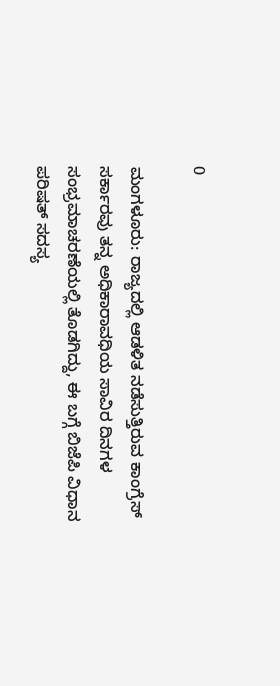0

ಮಂಗಳೂರು: ರಾಜ್ಯದಲ್ಲಿ ಆಡಳಿತ ನಡೆಸುತ್ತಿರುವ ಕಾಂಗ್ರೆಸ್ ಸರ್ಕಾರವು ತನ್ನ ಅಧಿಕಾರಾವಧಿಯ ಸಾವಿರ ದಿನಗಳ ಸಂಭ್ರಮಾಚರಣೆಯಲ್ಲಿ ತೊಡಗಿದ್ದು, ಈ ಬಗ್ಗೆ ಬಿಜೆಪಿ ವಿಧಾನ ಪರಿಷತ್ ಸದಸ್ಯ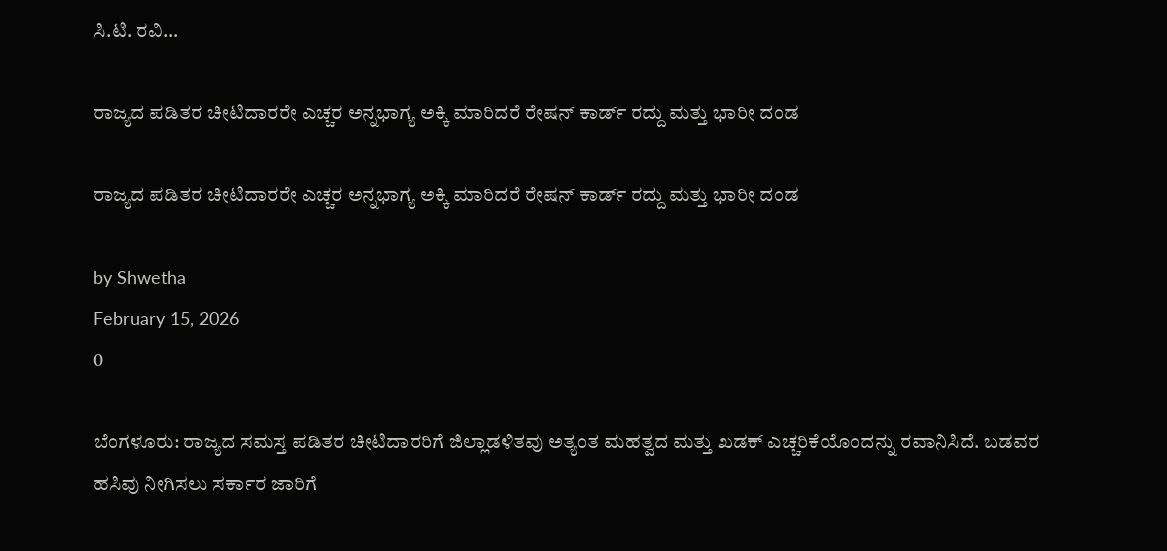ಸಿ.ಟಿ. ರವಿ...

ರಾಜ್ಯದ ಪಡಿತರ ಚೀಟಿದಾರರೇ ಎಚ್ಚರ ಅನ್ನಭಾಗ್ಯ ಅಕ್ಕಿ ಮಾರಿದರೆ ರೇಷನ್ ಕಾರ್ಡ್ ರದ್ದು ಮತ್ತು ಭಾರೀ ದಂಡ

ರಾಜ್ಯದ ಪಡಿತರ ಚೀಟಿದಾರರೇ ಎಚ್ಚರ ಅನ್ನಭಾಗ್ಯ ಅಕ್ಕಿ ಮಾರಿದರೆ ರೇಷನ್ ಕಾರ್ಡ್ ರದ್ದು ಮತ್ತು ಭಾರೀ ದಂಡ

by Shwetha
February 15, 2026
0

ಬೆಂಗಳೂರು: ರಾಜ್ಯದ ಸಮಸ್ತ ಪಡಿತರ ಚೀಟಿದಾರರಿಗೆ ಜಿಲ್ಲಾಡಳಿತವು ಅತ್ಯಂತ ಮಹತ್ವದ ಮತ್ತು ಖಡಕ್ ಎಚ್ಚರಿಕೆಯೊಂದನ್ನು ರವಾನಿಸಿದೆ. ಬಡವರ ಹಸಿವು ನೀಗಿಸಲು ಸರ್ಕಾರ ಜಾರಿಗೆ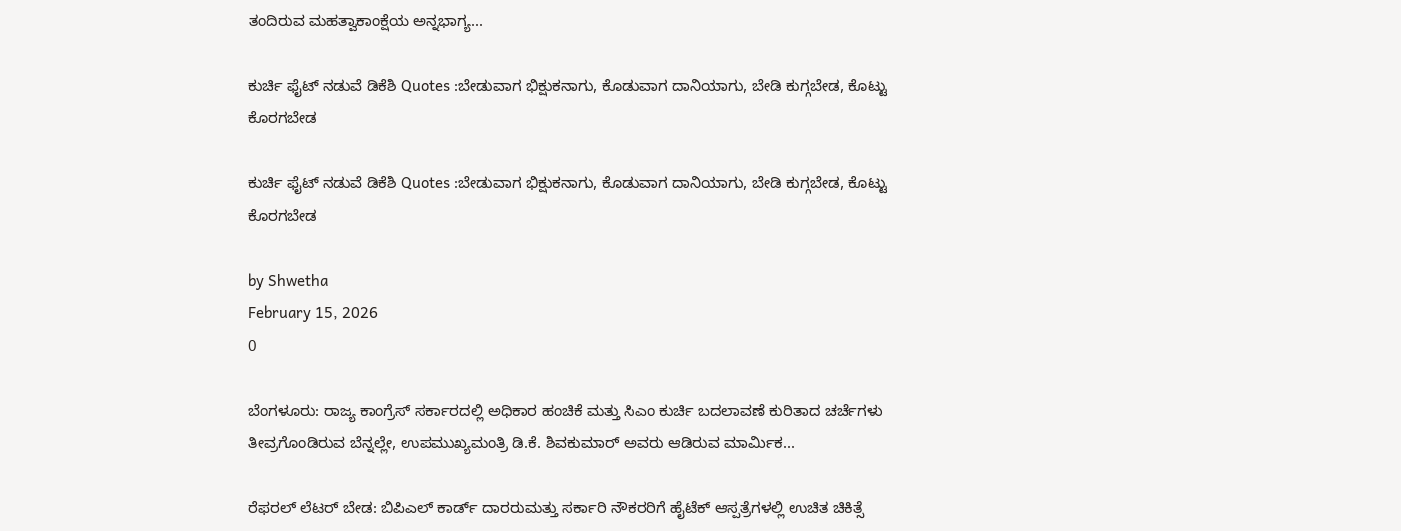ತಂದಿರುವ ಮಹತ್ವಾಕಾಂಕ್ಷೆಯ ಅನ್ನಭಾಗ್ಯ...

ಕುರ್ಚಿ ಫೈಟ್ ನಡುವೆ ಡಿಕೆಶಿ Quotes :ಬೇಡುವಾಗ ಭಿಕ್ಷುಕನಾಗು, ಕೊಡುವಾಗ ದಾನಿಯಾಗು, ಬೇಡಿ ಕುಗ್ಗಬೇಡ, ಕೊಟ್ಟು ಕೊರಗಬೇಡ

ಕುರ್ಚಿ ಫೈಟ್ ನಡುವೆ ಡಿಕೆಶಿ Quotes :ಬೇಡುವಾಗ ಭಿಕ್ಷುಕನಾಗು, ಕೊಡುವಾಗ ದಾನಿಯಾಗು, ಬೇಡಿ ಕುಗ್ಗಬೇಡ, ಕೊಟ್ಟು ಕೊರಗಬೇಡ

by Shwetha
February 15, 2026
0

ಬೆಂಗಳೂರು: ರಾಜ್ಯ ಕಾಂಗ್ರೆಸ್ ಸರ್ಕಾರದಲ್ಲಿ ಅಧಿಕಾರ ಹಂಚಿಕೆ ಮತ್ತು ಸಿಎಂ ಕುರ್ಚಿ ಬದಲಾವಣೆ ಕುರಿತಾದ ಚರ್ಚೆಗಳು ತೀವ್ರಗೊಂಡಿರುವ ಬೆನ್ನಲ್ಲೇ, ಉಪಮುಖ್ಯಮಂತ್ರಿ ಡಿ.ಕೆ. ಶಿವಕುಮಾರ್ ಅವರು ಆಡಿರುವ ಮಾರ್ಮಿಕ...

ರೆಫರಲ್ ಲೆಟರ್ ಬೇಡ: ಬಿಪಿಎಲ್ ಕಾರ್ಡ್ ದಾರರುಮತ್ತು ಸರ್ಕಾರಿ ನೌಕರರಿಗೆ ಹೈಟೆಕ್ ಆಸ್ಪತ್ರೆಗಳಲ್ಲಿ ಉಚಿತ ಚಿಕಿತ್ಸೆ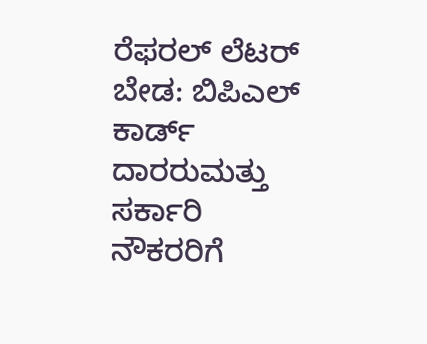ರೆಫರಲ್ ಲೆಟರ್ ಬೇಡ: ಬಿಪಿಎಲ್ ಕಾರ್ಡ್ ದಾರರುಮತ್ತು ಸರ್ಕಾರಿ ನೌಕರರಿಗೆ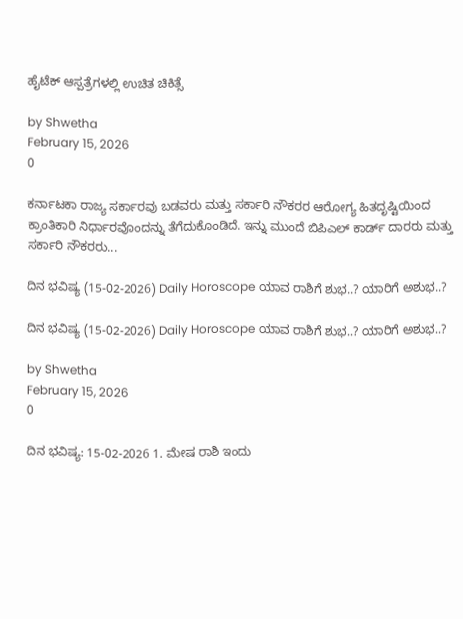ಹೈಟೆಕ್ ಆಸ್ಪತ್ರೆಗಳಲ್ಲಿ ಉಚಿತ ಚಿಕಿತ್ಸೆ

by Shwetha
February 15, 2026
0

ಕರ್ನಾಟಕಾ ರಾಜ್ಯ ಸರ್ಕಾರವು ಬಡವರು ಮತ್ತು ಸರ್ಕಾರಿ ನೌಕರರ ಆರೋಗ್ಯ ಹಿತದೃಷ್ಟಿಯಿಂದ ಕ್ರಾಂತಿಕಾರಿ ನಿರ್ಧಾರವೊಂದನ್ನು ತೆಗೆದುಕೊಂಡಿದೆ. ಇನ್ನು ಮುಂದೆ ಬಿಪಿಎಲ್ ಕಾರ್ಡ್ ದಾರರು ಮತ್ತು ಸರ್ಕಾರಿ ನೌಕರರು...

ದಿನ ಭವಿಷ್ಯ (15-02-2026) Daily Horoscope ಯಾವ ರಾಶಿಗೆ ಶುಭ..? ಯಾರಿಗೆ ಅಶುಭ..?

ದಿನ ಭವಿಷ್ಯ (15-02-2026) Daily Horoscope ಯಾವ ರಾಶಿಗೆ ಶುಭ..? ಯಾರಿಗೆ ಅಶುಭ..?

by Shwetha
February 15, 2026
0

ದಿನ ಭವಿಷ್ಯ: 15-02-2026 1. ಮೇಷ ರಾಶಿ ಇಂದು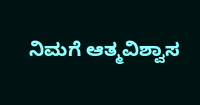ನಿಮಗೆ ಆತ್ಮವಿಶ್ವಾಸ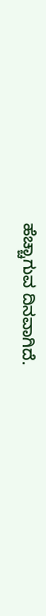ಹೆಚ್ಚಾಗುವ ದಿನವಾಗಿದೆ.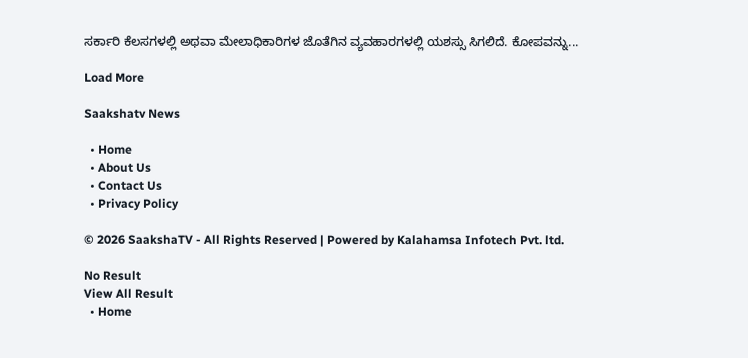ಸರ್ಕಾರಿ ಕೆಲಸಗಳಲ್ಲಿ ಅಥವಾ ಮೇಲಾಧಿಕಾರಿಗಳ ಜೊತೆಗಿನ ವ್ಯವಹಾರಗಳಲ್ಲಿ ಯಶಸ್ಸು ಸಿಗಲಿದೆ. ಕೋಪವನ್ನು...

Load More

Saakshatv News

  • Home
  • About Us
  • Contact Us
  • Privacy Policy

© 2026 SaakshaTV - All Rights Reserved | Powered by Kalahamsa Infotech Pvt. ltd.

No Result
View All Result
  • Home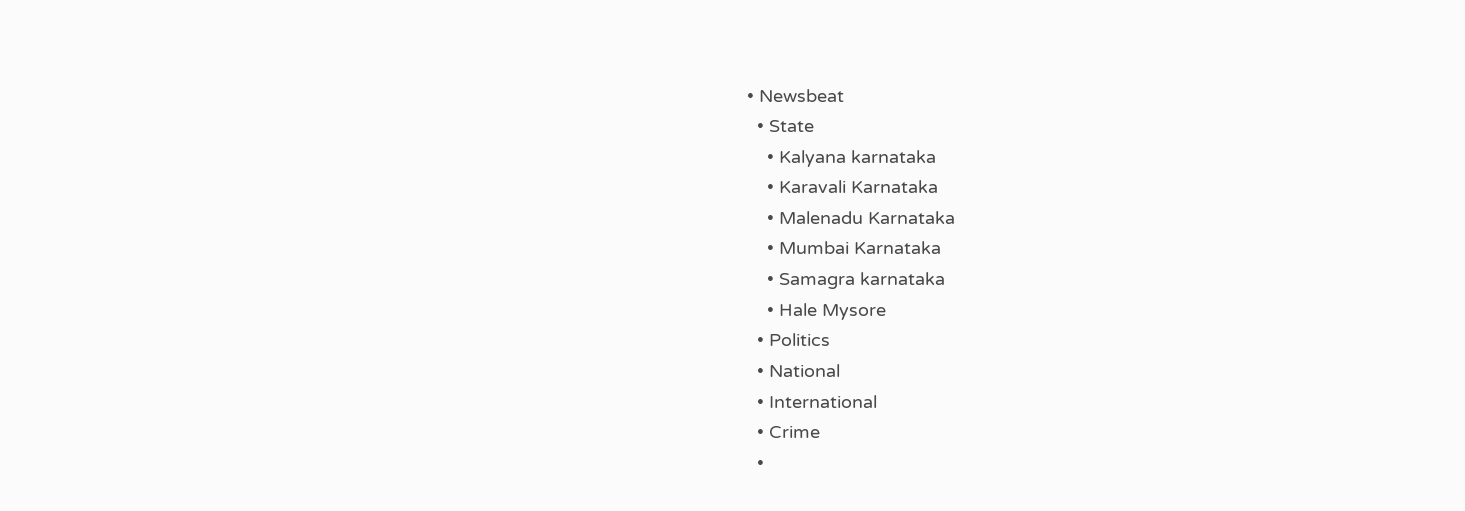• Newsbeat
  • State
    • Kalyana karnataka
    • Karavali Karnataka
    • Malenadu Karnataka
    • Mumbai Karnataka
    • Samagra karnataka
    • Hale Mysore
  • Politics
  • National
  • International
  • Crime
  •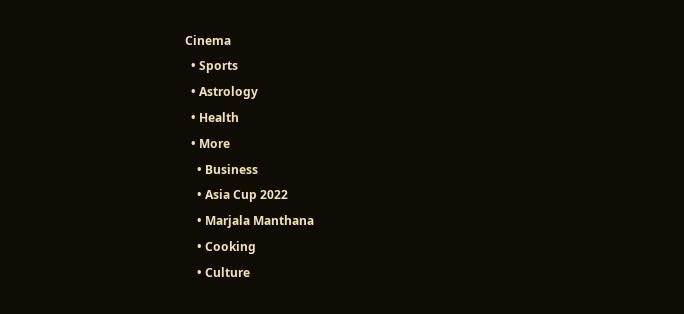Cinema
  • Sports
  • Astrology
  • Health
  • More
    • Business
    • Asia Cup 2022
    • Marjala Manthana
    • Cooking
    • Culture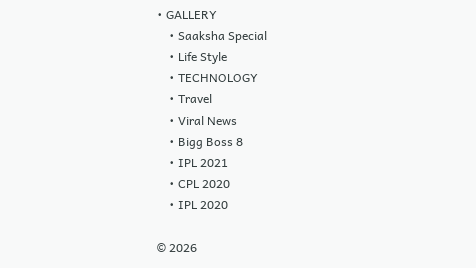• GALLERY
    • Saaksha Special
    • Life Style
    • TECHNOLOGY
    • Travel
    • Viral News
    • Bigg Boss 8
    • IPL 2021
    • CPL 2020
    • IPL 2020

© 2026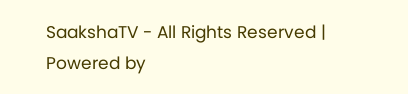SaakshaTV - All Rights Reserved | Powered by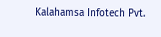Kalahamsa Infotech Pvt.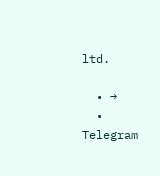ltd.

  • →
  • Telegram